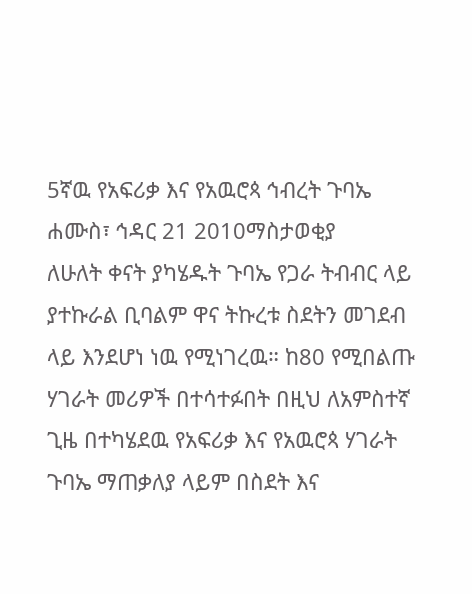5ኛዉ የአፍሪቃ እና የአዉሮጳ ኅብረት ጉባኤ
ሐሙስ፣ ኅዳር 21 2010ማስታወቂያ
ለሁለት ቀናት ያካሄዱት ጉባኤ የጋራ ትብብር ላይ ያተኩራል ቢባልም ዋና ትኩረቱ ስደትን መገደብ ላይ እንደሆነ ነዉ የሚነገረዉ። ከ80 የሚበልጡ ሃገራት መሪዎች በተሳተፉበት በዚህ ለአምስተኛ ጊዜ በተካሄደዉ የአፍሪቃ እና የአዉሮጳ ሃገራት ጉባኤ ማጠቃለያ ላይም በስደት እና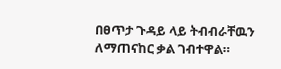በፀጥታ ጉዳይ ላይ ትብብራቸዉን ለማጠናከር ቃል ገብተዋል።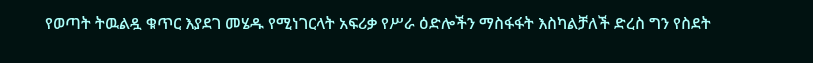የወጣት ትዉልዷ ቁጥር እያደገ መሄዱ የሚነገርላት አፍሪቃ የሥራ ዕድሎችን ማስፋፋት እስካልቻለች ድረስ ግን የስደት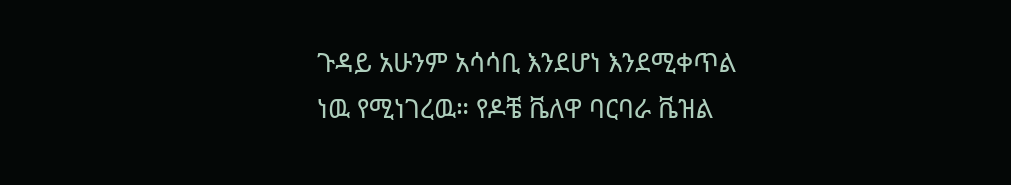ጉዳይ አሁንም አሳሳቢ እንደሆነ እንደሚቀጥል ነዉ የሚነገረዉ። የዶቼ ቬለዋ ባርባራ ቬዝል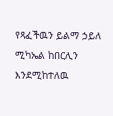የጻፈችዉን ይልማ ኃይለ ሚካኤል ከበርሊን እንደሚከተለዉ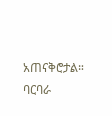አጠናቅሮታል።
ባርባራ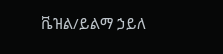ቬዝል/ይልማ ኃይለ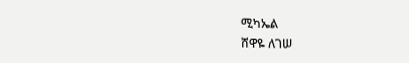ሚካኤል
ሸዋዬ ለገሠ